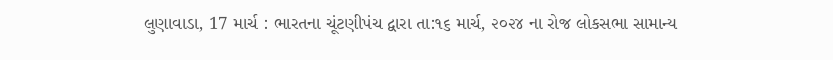લુણાવાડા, 17 માર્ચ : ભારતના ચૂંટણીપંચ દ્વારા તા:૧૬ માર્ચ, ૨૦૨૪ ના રોજ લોકસભા સામાન્ય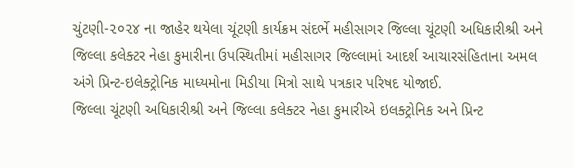ચુંટણી-૨૦૨૪ ના જાહેર થયેલા ચૂંટણી કાર્યક્રમ સંદર્ભે મહીસાગર જિલ્લા ચૂંટણી અધિકારીશ્રી અને જિલ્લા કલેક્ટર નેહા કુમારીના ઉપસ્થિતીમાં મહીસાગર જિલ્લામાં આદર્શ આચારસંહિતાના અમલ અંગે પ્રિન્ટ-ઇલેક્ટ્રોનિક માધ્યમોના મિડીયા મિત્રો સાથે પત્રકાર પરિષદ યોજાઈ.
જિલ્લા ચૂંટણી અધિકારીશ્રી અને જિલ્લા કલેક્ટર નેહા કુમારીએ ઇલક્ટ્રોનિક અને પ્રિન્ટ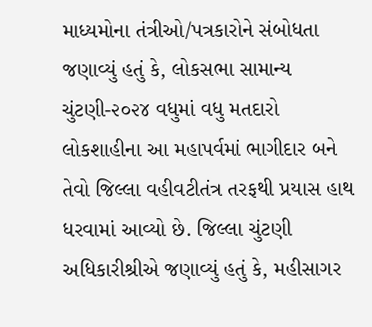માધ્યમોના તંત્રીઓ/પત્રકારોને સંબોધતા જણાવ્યું હતું કે, લોકસભા સામાન્ય ચુંટણી-૨૦૨૪ વધુમાં વધુ મતદારો લોકશાહીના આ મહાપર્વમાં ભાગીદાર બને તેવો જિલ્લા વહીવટીતંત્ર તરફથી પ્રયાસ હાથ ધરવામાં આવ્યો છે. જિલ્લા ચુંટણી અધિકારીશ્રીએ જણાવ્યું હતું કે, મહીસાગર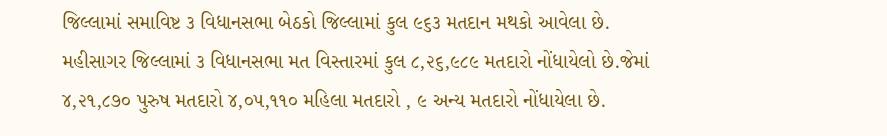જિલ્લામાં સમાવિષ્ટ ૩ વિધાનસભા બેઠકો જિલ્લામાં કુલ ૯૬૩ મતદાન મથકો આવેલા છે. મહીસાગર જિલ્લામાં ૩ વિધાનસભા મત વિસ્તારમાં કુલ ૮,૨૬,૯૮૯ મતદારો નોંધાયેલો છે.જેમાં ૪,૨૧,૮૭૦ પુરુષ મતદારો ૪,૦૫,૧૧૦ મહિલા મતદારો , ૯ અન્ય મતદારો નોંધાયેલા છે.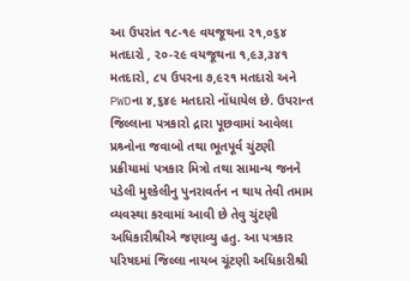આ ઉપરાંત ૧૮-૧૯ વયજૂથના ૨૧,૦૬૪ મતદારો , ૨૦-૨૯ વયજૂથના ૧,૯૩,૩૪૧ મતદારો, ૮૫ ઉપરના ૭,૯૨૧ મતદારો અને PWDના ૪,૬૪૯ મતદારો નોંધાયેલ છે. ઉપરાન્ત જિલ્લાના પત્રકારો દ્રારા પૂછવામાં આવેલા પ્રશ્ર્નોના જવાબો તથા ભૂતપૂર્વ ચુંટણી પ્રક્રીયામાં પત્રકાર મિત્રો તથા સામાન્ય જનને પડેલી મુશ્કેલીનુ પુનરાવર્તન ન થાય તેવી તમામ વ્યવસ્થા કરવામાં આવી છે તેવુ ચુંટણી અધિકારીશ્રીએ જણાવ્યુ હતુ. આ પત્રકાર પરિષદમાં જિલ્લા નાયબ ચૂંટણી અધિકારીશ્રી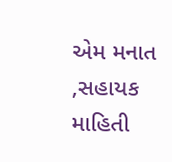એમ મનાત ,સહાયક માહિતી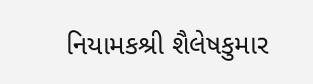નિયામકશ્રી શૈલેષકુમાર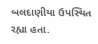બલદાણીયા ઉપસ્થિત રહ્યા હતા.